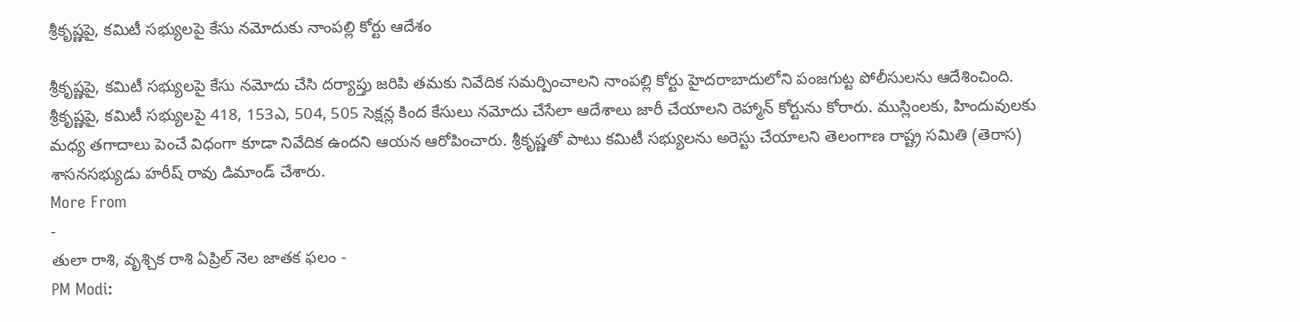శ్రీకృష్ణపై, కమిటీ సభ్యులపై కేసు నమోదుకు నాంపల్లి కోర్టు ఆదేశం

శ్రీకృష్ణపై, కమిటీ సభ్యులపై కేసు నమోదు చేసి దర్యాప్తు జరిపి తమకు నివేదిక సమర్పించాలని నాంపల్లి కోర్టు హైదరాబాదులోని పంజగుట్ట పోలీసులను ఆదేశించింది. శ్రీకృష్ణపై, కమిటీ సభ్యులపై 418, 153ఎ, 504, 505 సెక్షన్ల కింద కేసులు నమోదు చేసేలా ఆదేశాలు జారీ చేయాలని రెహ్మాన్ కోర్టును కోరారు. ముస్లింలకు, హిందువులకు మధ్య తగాదాలు పెంచే విధంగా కూడా నివేదిక ఉందని ఆయన ఆరోపించారు. శ్రీకృష్ణతో పాటు కమిటీ సభ్యులను అరెస్టు చేయాలని తెలంగాణ రాష్ట్ర సమితి (తెరాస) శాసనసభ్యుడు హరీష్ రావు డిమాండ్ చేశారు.
More From
-
తులా రాశి, వృశ్చిక రాశి ఏప్రిల్ నెల జాతక ఫలం -
PM Modi: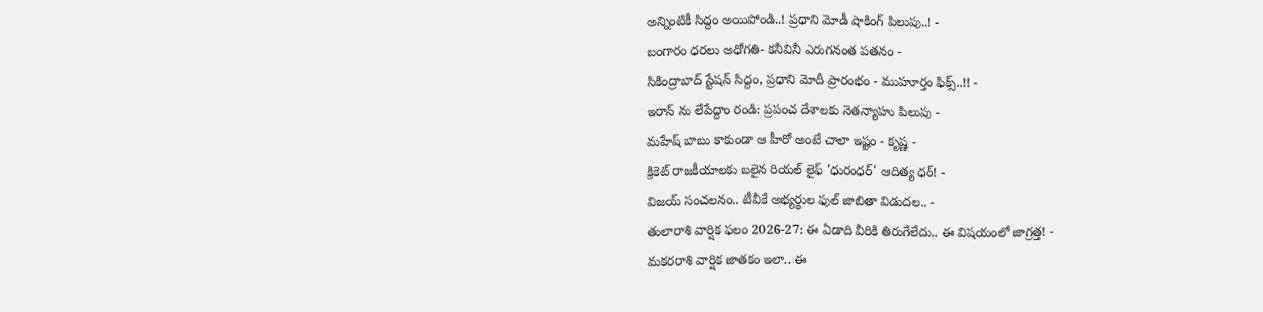అన్నింటికీ సిద్దం అయిపోండి..! ప్రధాని మోడీ షాకింగ్ పిలుపు..! -
బంగారం ధరలు అధోగతి- కనీవినీ ఎరుగనంత పతనం -
సికింద్రాబాద్ స్టేషన్ సిద్దం, ప్రధాని మోదీ ప్రారంభం - ముహూర్తం ఫిక్స్..!! -
ఇరాన్ ను లేపేద్దాం రండి: ప్రపంచ దేశాలకు నెతన్యాహు పిలుపు -
మహేష్ బాబు కాకుండా ఆ హీరో అంటే చాలా ఇష్టం - కృష్ణ -
క్రికెట్ రాజకీయాలకు బలైన రియల్ లైఫ్ 'ధురంధర్' ఆదిత్య ధర్! -
విజయ్ సంచలనం.. టీవీకే అభ్యర్థుల ఫుల్ జాబితా విడుదల.. -
తులారాశి వార్షిక ఫలం 2026-27: ఈ ఏడాది వీరికి తిరుగేలేదు.. ఈ విషయంలో జాగ్రత్త! -
మకరరాశి వార్షిక జాతకం ఇలా.. ఈ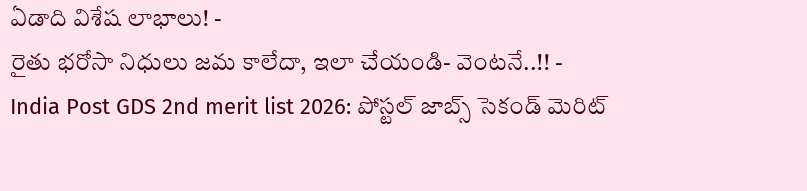ఏడాది విశేష లాభాలు! -
రైతు భరోసా నిధులు జమ కాలేదా, ఇలా చేయండి- వెంటనే..!! -
India Post GDS 2nd merit list 2026: పోస్టల్ జాబ్స్ సెకండ్ మెరిట్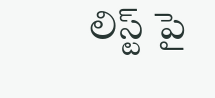లిస్ట్ పై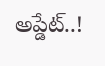అప్డేట్..!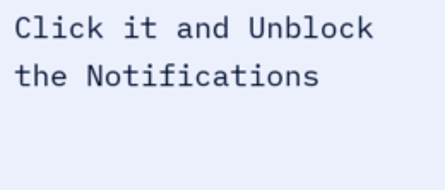Click it and Unblock the Notifications